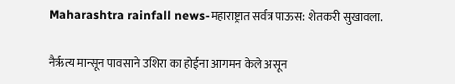Maharashtra rainfall news-महाराष्ट्रात सर्वत्र पाऊस: शेतकरी सुखावला.

नैर्ऋत्य मान्सून पावसाने उशिरा का होईना आगमन केले असून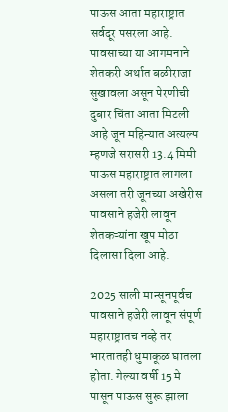पाऊस आता महाराष्ट्रात सर्वदूर पसरला आहे. पावसाच्या या आगमनाने शेतकरी अर्थात बळीराजा सुखावला असून पेरणीची दुबार चिंता आता मिटली आहे जून महिन्यात अत्यल्प म्हणजे सरासरी 13.4 मिमी पाऊस महाराष्ट्रात लागला असला तरी जूनच्या अखेरीस पावसाने हजेरी लावून शेतकऱ्यांना खूप मोठा दिलासा दिला आहे.

2025 साली मान्सूनपूर्वच पावसाने हजेरी लावून संपूर्ण महाराष्ट्रातच नव्हे तर भारतातही धुमाकूळ घातला होता. गेल्या वर्षी 15 मे पासून पाऊस सुरू झाला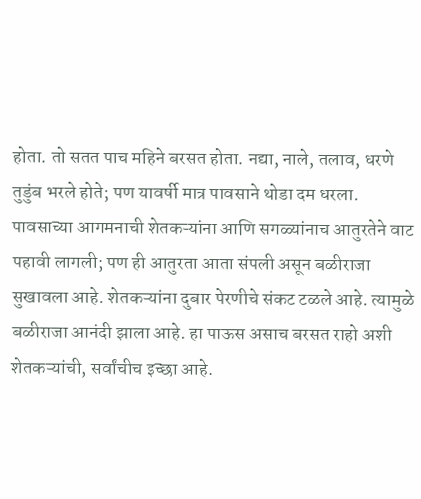होता. तो सतत पाच महिने बरसत होता. नद्या, नाले, तलाव, धरणे तुडुंब भरले होते; पण यावर्षी मात्र पावसाने थोडा दम धरला. पावसाच्या आगमनाची शेतकऱ्यांना आणि सगळ्यांनाच आतुरतेने वाट पहावी लागली; पण ही आतुरता आता संपली असून बळीराजा सुखावला आहे. शेतकऱ्यांना दुबार पेरणीचे संकट टळले आहे. त्यामुळे बळीराजा आनंदी झाला आहे. हा पाऊस असाच बरसत राहो अशी शेतकऱ्यांची, सर्वांचीच इच्छा आहे.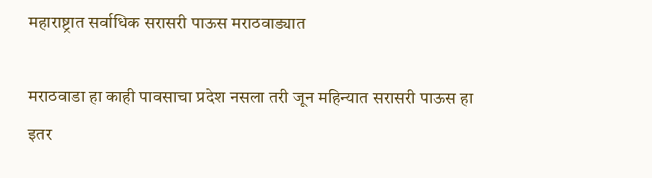महाराष्ट्रात सर्वाधिक सरासरी पाऊस मराठवाड्यात

मराठवाडा हा काही पावसाचा प्रदेश नसला तरी जून महिन्यात सरासरी पाऊस हा इतर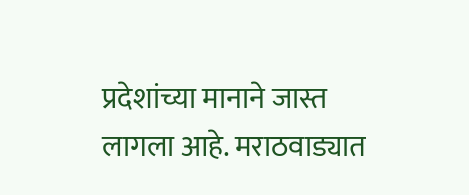प्रदेशांच्या मानाने जास्त लागला आहे. मराठवाड्यात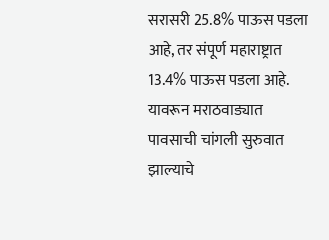सरासरी 25.8% पाऊस पडला आहे, तर संपूर्ण महाराष्ट्रात 13.4% पाऊस पडला आहे. यावरून मराठवाड्यात पावसाची चांगली सुरुवात झाल्याचे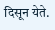दिसून येते.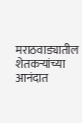मराठवाड्यातील शेतकऱ्यांच्या आनंदात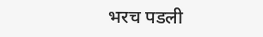भरच पडली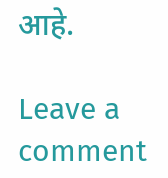आहे.

Leave a comment